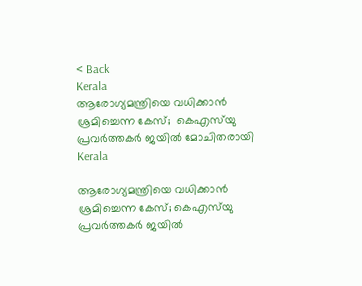< Back
Kerala
ആരോഗ്യമന്ത്രിയെ വധിക്കാന്‍ ശ്രമിച്ചെന്ന കേസ്;  കെഎസ്‌യു പ്രവർത്തകർ ജയിൽ മോചിതരായി
Kerala

ആരോഗ്യമന്ത്രിയെ വധിക്കാന്‍ ശ്രമിച്ചെന്ന കേസ്; കെഎസ്‌യു പ്രവർത്തകർ ജയിൽ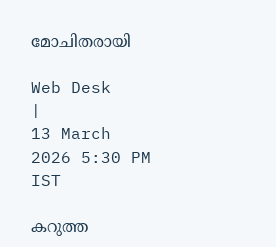മോചിതരായി

Web Desk
|
13 March 2026 5:30 PM IST

കറുത്ത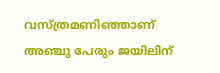വസ്ത്രമണിഞ്ഞാണ് അഞ്ചു പേരും ജയിലിന്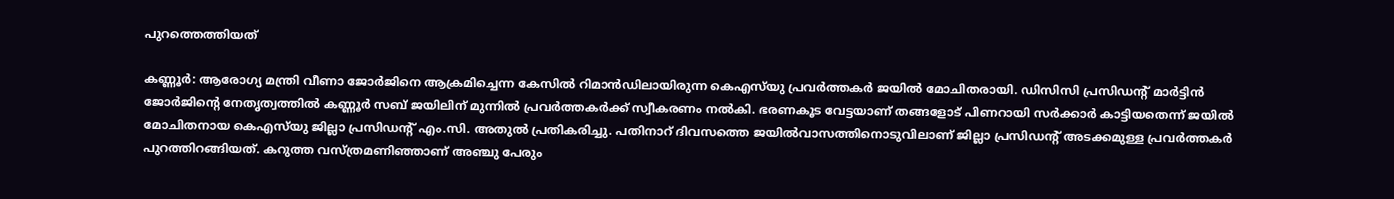പുറത്തെത്തിയത്

കണ്ണൂർ: ആരോഗ്യ മന്ത്രി വീണാ ജോർജിനെ ആക്രമിച്ചെന്ന കേസിൽ റിമാൻഡിലായിരുന്ന കെഎസ്‌യു പ്രവർത്തകർ ജയിൽ മോചിതരായി. ഡിസിസി പ്രസിഡൻ്റ് മാർട്ടിൻ ജോർജിൻ്റെ നേതൃത്വത്തിൽ കണ്ണൂർ സബ് ജയിലിന് മുന്നിൽ പ്രവർത്തകർക്ക് സ്വീകരണം നൽകി. ഭരണകൂട വേട്ടയാണ് തങ്ങളോട് പിണറായി സർക്കാർ കാട്ടിയതെന്ന് ജയിൽ മോചിതനായ കെഎസ്‌യു ജില്ലാ പ്രസിഡൻ്റ് എം.സി. അതുൽ പ്രതികരിച്ചു. പതിനാറ് ദിവസത്തെ ജയിൽവാസത്തിനൊടുവിലാണ് ജില്ലാ പ്രസിഡൻ്റ് അടക്കമുള്ള പ്രവർത്തകർ പുറത്തിറങ്ങിയത്. കറുത്ത വസ്ത്രമണിഞ്ഞാണ് അഞ്ചു പേരും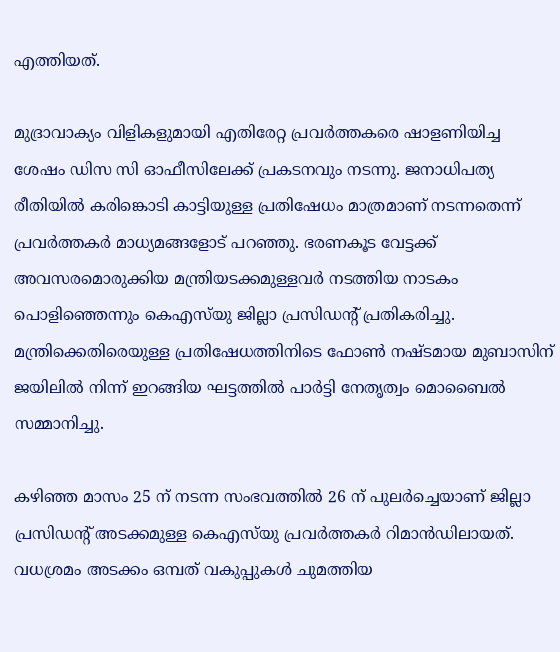എത്തിയത്.

മുദ്രാവാക്യം വിളികളുമായി എതിരേറ്റ പ്രവർത്തകരെ ഷാളണിയിച്ച ശേഷം ഡിസ സി ഓഫീസിലേക്ക് പ്രകടനവും നടന്നു. ജനാധിപത്യ രീതിയിൽ കരിങ്കൊടി കാട്ടിയുള്ള പ്രതിഷേധം മാത്രമാണ് നടന്നതെന്ന് പ്രവർത്തകർ മാധ്യമങ്ങളോട് പറഞ്ഞു. ഭരണകൂട വേട്ടക്ക് അവസരമൊരുക്കിയ മന്ത്രിയടക്കമുള്ളവർ നടത്തിയ നാടകം പൊളിഞ്ഞെന്നും കെഎസ്‌യു ജില്ലാ പ്രസിഡൻ്റ് പ്രതികരിച്ചു. മന്ത്രിക്കെതിരെയുള്ള പ്രതിഷേധത്തിനിടെ ഫോൺ നഷ്ടമായ മുബാസിന് ജയിലിൽ നിന്ന് ഇറങ്ങിയ ഘട്ടത്തിൽ പാർട്ടി നേതൃത്വം മൊബൈൽ സമ്മാനിച്ചു.

കഴിഞ്ഞ മാസം 25 ന് നടന്ന സംഭവത്തിൽ 26 ന് പുലർച്ചെയാണ് ജില്ലാ പ്രസിഡൻ്റ് അടക്കമുള്ള കെഎസ്‌യു പ്രവർത്തകർ റിമാൻഡിലായത്. വധശ്രമം അടക്കം ഒമ്പത് വകുപ്പുകൾ ചുമത്തിയ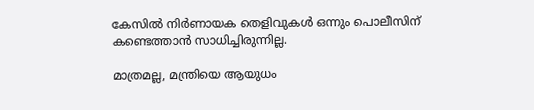കേസിൽ നിർണായക തെളിവുകൾ ഒന്നും പൊലീസിന് കണ്ടെത്താൻ സാധിച്ചിരുന്നില്ല.

മാത്രമല്ല, മന്ത്രിയെ ആയുധം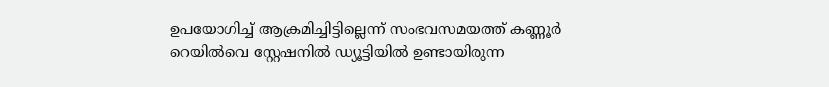ഉപയോഗിച്ച് ആക്രമിച്ചിട്ടില്ലെന്ന് സംഭവസമയത്ത് കണ്ണൂർ റെയിൽവെ സ്റ്റേഷനിൽ ഡ്യൂട്ടിയിൽ ഉണ്ടായിരുന്ന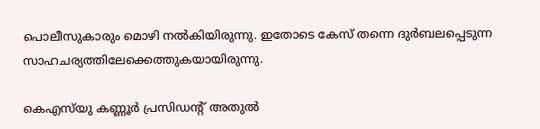പൊലീസുകാരും മൊഴി നൽകിയിരുന്നു. ഇതോടെ കേസ് തന്നെ ദുർബലപ്പെടുന്ന സാഹചര്യത്തിലേക്കെത്തുകയായിരുന്നു.

കെഎസ്‌യു കണ്ണൂര്‍ പ്രസിഡന്റ് അതുല്‍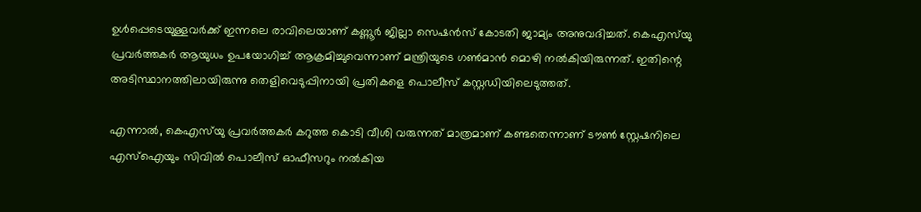ഉള്‍പ്പെടെയുള്ളവര്‍ക്ക് ഇന്നലെ രാവിലെയാണ് കണ്ണൂര്‍ ജില്ലാ സെഷന്‍സ് കോടതി ജാമ്യം അനുവദിച്ചത്. കെഎസ്‌യു പ്രവര്‍ത്തകര്‍ ആയുധം ഉപയോഗിച്ച് ആക്രമിച്ചുവെന്നാണ് മന്ത്രിയുടെ ഗണ്‍മാന്‍ മൊഴി നല്‍കിയിരുന്നത്. ഇതിന്റെ അടിസ്ഥാനത്തിലായിരുന്നു തെളിവെടുപ്പിനായി പ്രതികളെ പൊലീസ് കസ്റ്റഡിയിലെടുത്തത്.

എന്നാല്‍, കെഎസ്‌യു പ്രവര്‍ത്തകര്‍ കറുത്ത കൊടി വീശി വരുന്നത് മാത്രമാണ് കണ്ടതെന്നാണ് ടൗണ്‍ സ്റ്റേഷനിലെ എസ്‌ഐയും സിവില്‍ പൊലീസ് ഓഫീസറും നല്‍കിയ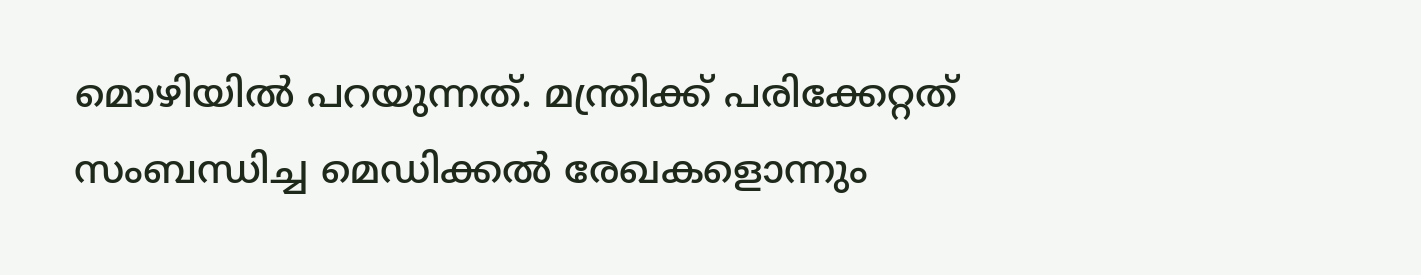മൊഴിയില്‍ പറയുന്നത്. മന്ത്രിക്ക് പരിക്കേറ്റത് സംബന്ധിച്ച മെഡിക്കല്‍ രേഖകളൊന്നും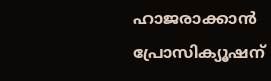ഹാജരാക്കാന്‍ പ്രോസിക്യൂഷന്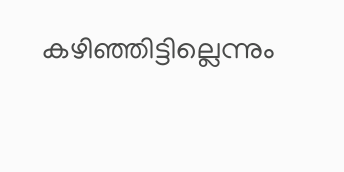കഴിഞ്ഞിട്ടില്ലെന്നും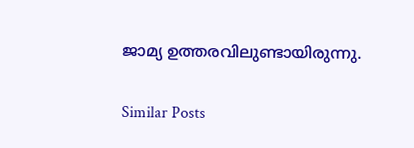ജാമ്യ ഉത്തരവിലുണ്ടായിരുന്നു.

Similar Posts